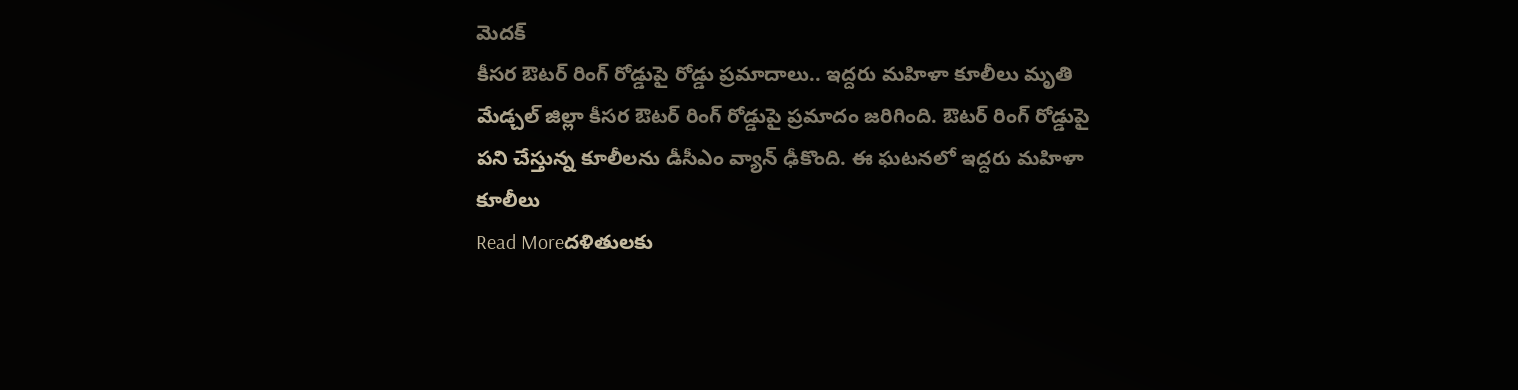మెదక్
కీసర ఔటర్ రింగ్ రోడ్డుపై రోడ్డు ప్రమాదాలు.. ఇద్దరు మహిళా కూలీలు మృతి
మేడ్చల్ జిల్లా కీసర ఔటర్ రింగ్ రోడ్డుపై ప్రమాదం జరిగింది. ఔటర్ రింగ్ రోడ్డుపై పని చేస్తున్న కూలీలను డీసీఎం వ్యాన్ ఢీకొంది. ఈ ఘటనలో ఇద్దరు మహిళా కూలీలు
Read Moreదళితులకు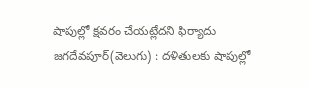షాపుల్లో క్షవరం చేయట్లేదని ఫిర్యాదు
జగదేవపూర్(వెలుగు) : దళితులకు షాపుల్లో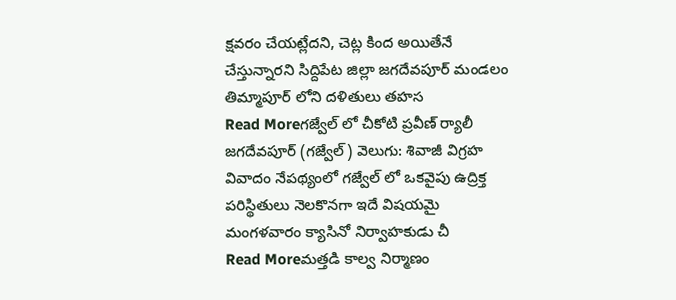క్షవరం చేయట్లేదని, చెట్ల కింద అయితేనే చేస్తున్నారని సిద్దిపేట జిల్లా జగదేవపూర్ మండలం తిమ్మాపూర్ లోని దళితులు తహస
Read Moreగజ్వేల్ లో చీకోటి ప్రవీణ్ ర్యాలీ
జగదేవపూర్ (గజ్వేల్) వెలుగు: శివాజీ విగ్రహ వివాదం నేపథ్యంలో గజ్వేల్ లో ఒకవైపు ఉద్రిక్త పరిస్థితులు నెలకొనగా ఇదే విషయమై మంగళవారం క్యాసినో నిర్వాహకుడు చీ
Read Moreమత్తడి కాల్వ నిర్మాణం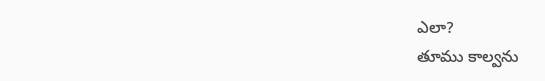ఎలా?
తూము కాల్వను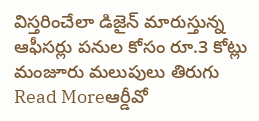విస్తరించేలా డిజైన్ మారుస్తున్న ఆఫీసర్లు పనుల కోసం రూ.3 కోట్లు మంజూరు మలుపులు తిరుగు
Read Moreఆర్డీవో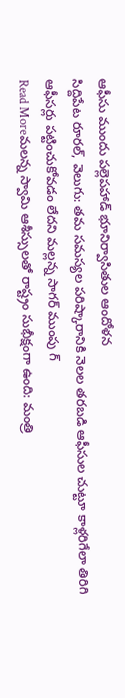ఆఫీసు ముందు పల్లెపహాడ్ భూనిర్వాసితుల ఆందోళన
సిద్దిపేట రూరల్, వెలుగు: తమ సమస్యల పరిష్కారానికి నెలల తరబడి ఆఫీసుల చుట్టూ కాళ్లరిగేలా తిరిగి ఆఫీసర్లు పట్టించుకోవడం లేదని మల్లన్న సాగర్ ముంపు గ్
Read Moreమలన్న స్వామి ఆశీస్సులతో రాష్ట్రం సుభీక్షంగా ఉంది: మంత్రి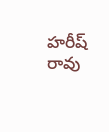హరీష్ రావు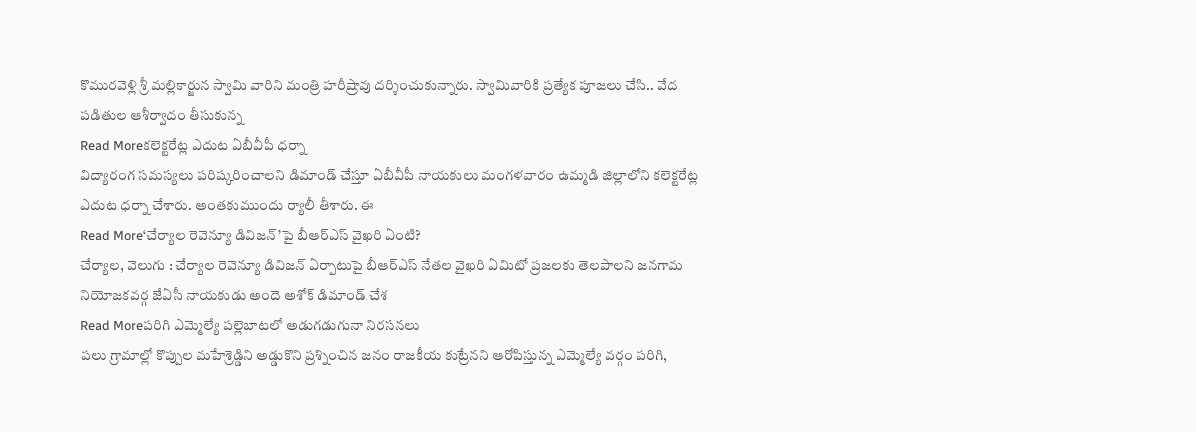కొమురవెళ్లి శ్రీ మల్లికార్జున స్వామి వారిని మంత్రి హరీష్రావు దర్శించుకున్నారు. స్వామివారికి ప్రత్యేక పూజలు చేసి.. వేద పడితుల ఆశీర్వాదం తీసుకున్న
Read Moreకలెక్టరేట్ల ఎదుట ఏబీవీపీ ధర్నా
విద్యారంగ సమస్యలు పరిష్కరించాలని డిమాండ్ చేస్తూ ఏబీవీపీ నాయకులు మంగళవారం ఉమ్మడి జిల్లాలోని కలెక్టరేట్ల ఎదుట ధర్నా చేశారు. అంతకుముందు ర్యాలీ తీశారు. ఈ
Read More‘చేర్యాల రెవెన్యూ డివిజన్’పై బీఆర్ఎస్ వైఖరి ఏంటి?
చేర్యాల, వెలుగు : చేర్యాల రెవెన్యూ డివిజన్ ఏర్పాటుపై బీఆర్ఎస్ నేతల వైఖరి ఏమిటో ప్రజలకు తెలపాలని జనగామ నియోజకవర్గ జేఏసీ నాయకుడు అందె అశోక్ డిమాండ్ చేశ
Read Moreపరిగి ఎమ్మెల్యే పల్లెబాటలో అడుగడుగునా నిరసనలు
పలు గ్రామాల్లో కొప్పుల మహేశ్రెడ్డిని అడ్డుకొని ప్రశ్నించిన జనం రాజకీయ కుట్రేనని ఆరోపిస్తున్న ఎమ్మెల్యే వర్గం పరిగి,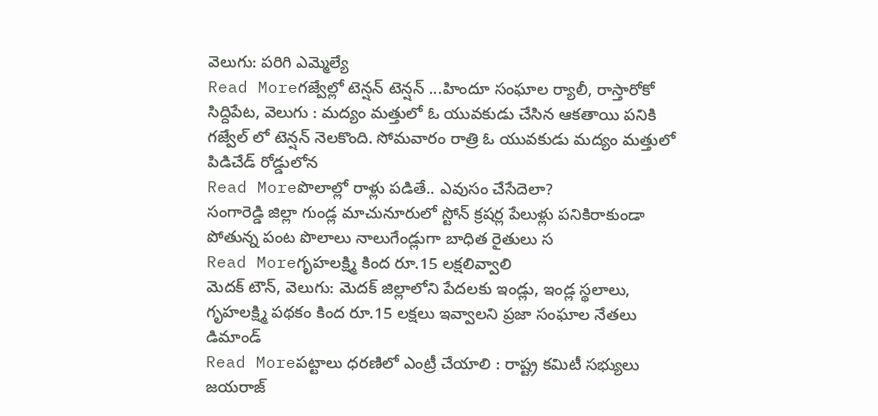వెలుగు: పరిగి ఎమ్మెల్యే
Read Moreగజ్వేల్లో టెన్షన్ టెన్షన్ ...హిందూ సంఘాల ర్యాలీ, రాస్తారోకో
సిద్దిపేట, వెలుగు : మద్యం మత్తులో ఓ యువకుడు చేసిన ఆకతాయి పనికి గజ్వేల్ లో టెన్షన్ నెలకొంది. సోమవారం రాత్రి ఓ యువకుడు మద్యం మత్తులో పిడిచేడ్ రోడ్డులోన
Read Moreపొలాల్లో రాళ్లు పడితే.. ఎవుసం చేసేదెలా?
సంగారెడ్డి జిల్లా గుండ్ల మాచునూరులో స్టోన్ క్రషర్ల పేలుళ్లు పనికిరాకుండా పోతున్న పంట పొలాలు నాలుగేండ్లుగా బాధిత రైతులు స
Read Moreగృహలక్ష్మి కింద రూ.15 లక్షలివ్వాలి
మెదక్ టౌన్, వెలుగు: మెదక్ జిల్లాలోని పేదలకు ఇండ్లు, ఇండ్ల స్థలాలు, గృహలక్ష్మి పథకం కింద రూ.15 లక్షలు ఇవ్వాలని ప్రజా సంఘాల నేతలు డిమాండ్
Read Moreపట్టాలు ధరణిలో ఎంట్రీ చేయాలి : రాష్ట్ర కమిటీ సభ్యులు జయరాజ్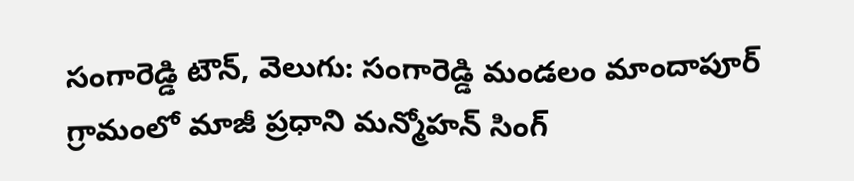సంగారెడ్డి టౌన్, వెలుగు: సంగారెడ్డి మండలం మాందాపూర్ గ్రామంలో మాజీ ప్రధాని మన్మోహన్ సింగ్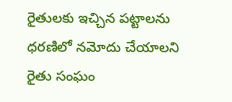రైతులకు ఇచ్చిన పట్టాలను ధరణిలో నమోదు చేయాలని రైతు సంఘం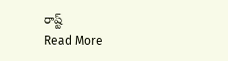రాష్ట్
Read More